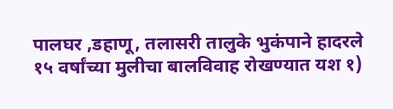पालघर ,डहाणू, तलासरी तालुके भुकंपाने हादरले १५ वर्षांच्या मुलीचा बालविवाह रोखण्यात यश १)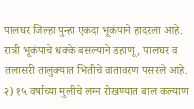पालघर जिल्हा पुन्हा एकदा भूकंपाने हादरला आहे. रात्री भूकंपाचे धक्के बसल्याने डहाणू , पालघर व तलासरी तालुक्यात भितीचे वातावरण पसरले आहे. २) १५ वर्षाच्या मुलीचे लग्न रोखण्यात बाल कल्याण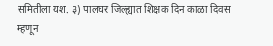समितीला यश. ३) पालघर जिल्ह्यात शिक्षक दिन काळा दिवस म्हणून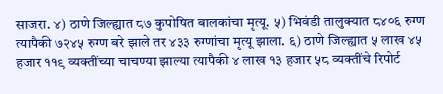साजरा. ४) ठाणे जिल्ह्यात ८७ कुपोषित बालकांचा मृत्यू. ५) भिवंडी तालुक्यात ८४०६ रुग्ण त्यापैकी ७२४५ रुग्ण बरे झाले तर ४३३ रुग्णांचा मृत्यू झाला. ६) ठाणे जिल्ह्यात ५ लाख ४५ हजार ११९ व्यक्तींच्या चाचण्या झाल्या त्यापैकी ४ लाख १३ हजार ५८ व्यक्तींचे रिपोर्ट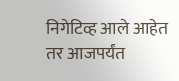निगेटिव्ह आले आहेत तर आजपर्यंत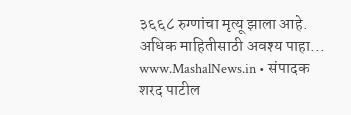३६६८ रुग्णांचा मृत्यू झाला आहे. अधिक माहितीसाठी अवश्य पाहा... www.MashalNews.in • संपादक शरद पाटील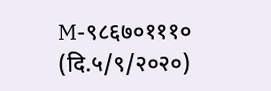M-९८६७०१११० (दि.५/९/२०२०)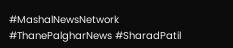#MashalNewsNetwork #ThanePalgharNews #SharadPatil